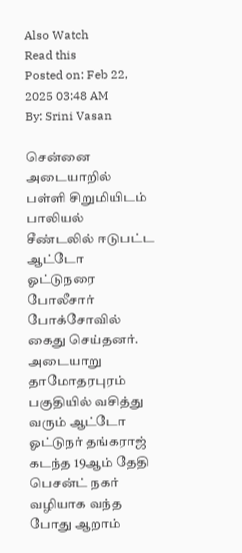Also Watch
Read this
Posted on: Feb 22, 2025 03:48 AM
By: Srini Vasan

சென்னை அடையாறில் பள்ளி சிறுமியிடம் பாலியல் சீண்டலில் ஈடுபட்ட ஆட்டோ ஓட்டுநரை போலீசார் போக்சோவில் கைது செய்தனர்.
அடையாறு தாமோதரபுரம் பகுதியில் வசித்து வரும் ஆட்டோ ஓட்டுநர் தங்கராஜ் கடந்த 19ஆம் தேதி பெசன்ட் நகர் வழியாக வந்த போது ஆறாம்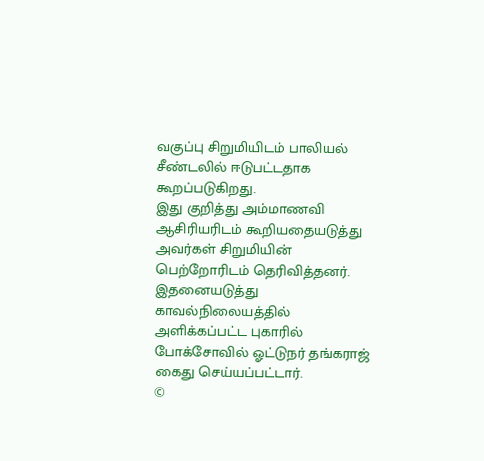வகுப்பு சிறுமியிடம் பாலியல் சீண்டலில் ஈடுபட்டதாக கூறப்படுகிறது.
இது குறித்து அம்மாணவி ஆசிரியரிடம் கூறியதையடுத்து அவர்கள் சிறுமியின் பெற்றோரிடம் தெரிவித்தனர். இதனையடுத்து காவல்நிலையத்தில் அளிக்கப்பட்ட புகாரில் போக்சோவில் ஓட்டுநர் தங்கராஜ் கைது செய்யப்பட்டார்.
©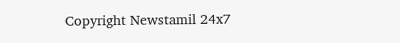Copyright Newstamil 24x7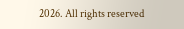2026. All rights reserved